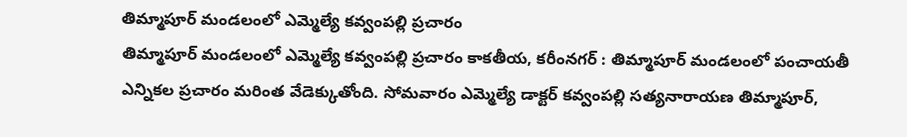తిమ్మాపూర్ మండలంలో ఎమ్మెల్యే కవ్వంపల్లి ప్రచారం
తిమ్మాపూర్ మండలంలో ఎమ్మెల్యే కవ్వంపల్లి ప్రచారం కాకతీయ, కరీంనగర్ : తిమ్మాపూర్ మండలంలో పంచాయతీ ఎన్నికల ప్రచారం మరింత వేడెక్కుతోంది. సోమవారం ఎమ్మెల్యే డాక్టర్ కవ్వంపల్లి సత్యనారాయణ తిమ్మాపూర్,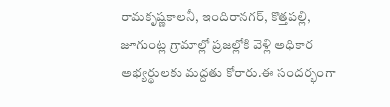రామకృష్ణకాలనీ, ఇందిరానగర్, కొత్తపల్లి, జూగుంట్ల గ్రామాల్లో ప్రజల్లోకి వెళ్లి అధికార అభ్యర్థులకు మద్దతు కోరారు.ఈ సందర్భంగా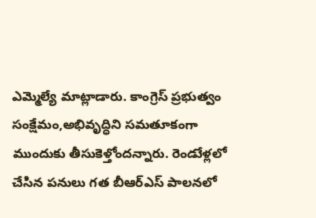ఎమ్మెల్యే మాట్లాడారు. కాంగ్రెస్ ప్రభుత్వం సంక్షేమం,అభివృద్ధిని సమతూకంగా ముందుకు తీసుకెళ్తోందన్నారు. రెండుేళ్లలో చేసిన పనులు గత బీఆర్ఎస్ పాలనలో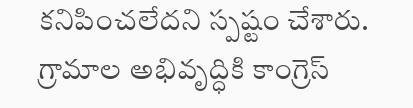కనిపించలేదని స్పష్టం చేశారు. గ్రామాల అభివృద్ధికి కాంగ్రెస్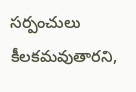సర్పంచులు కీలకమవుతారని,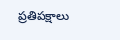ప్రతిపక్షాలు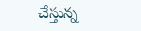చేస్తున్న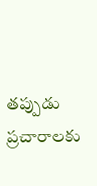తప్పుడు ప్రచారాలకు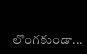లొంగకుండా...